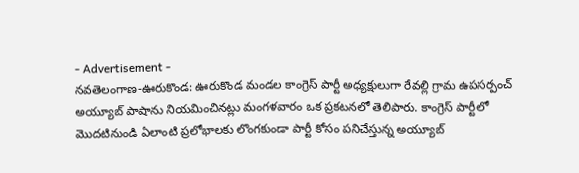- Advertisement -
నవతెలంగాణ-ఊరుకొండ: ఊరుకొండ మండల కాంగ్రెస్ పార్టీ అధ్యక్షులుగా రేవల్లి గ్రామ ఉపసర్పంచ్ అయ్యూబ్ పాషాను నియమించినట్లు మంగళవారం ఒక ప్రకటనలో తెలిపారు. కాంగ్రెస్ పార్టీలో మొదటినుండి ఏలాంటి ప్రలోభాలకు లొంగకుండా పార్టీ కోసం పనిచేస్తున్న అయ్యూబ్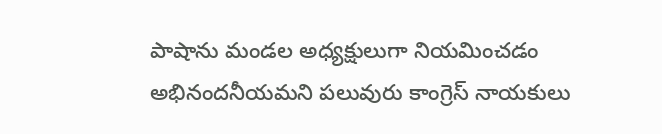పాషాను మండల అధ్యక్షులుగా నియమించడం అభినందనీయమని పలువురు కాంగ్రెస్ నాయకులు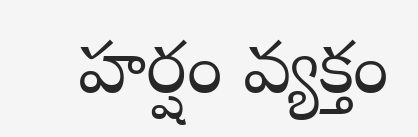హర్షం వ్యక్తం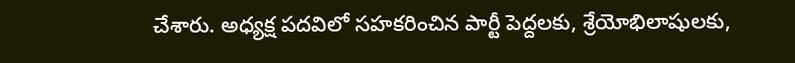చేశారు. అధ్యక్ష పదవిలో సహకరించిన పార్టీ పెద్దలకు, శ్రేయోభిలాషులకు,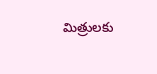మిత్రులకు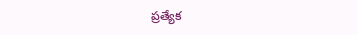ప్రత్యేక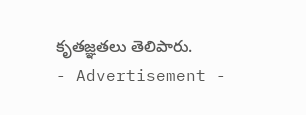కృతజ్ఞతలు తెలిపారు.
- Advertisement -